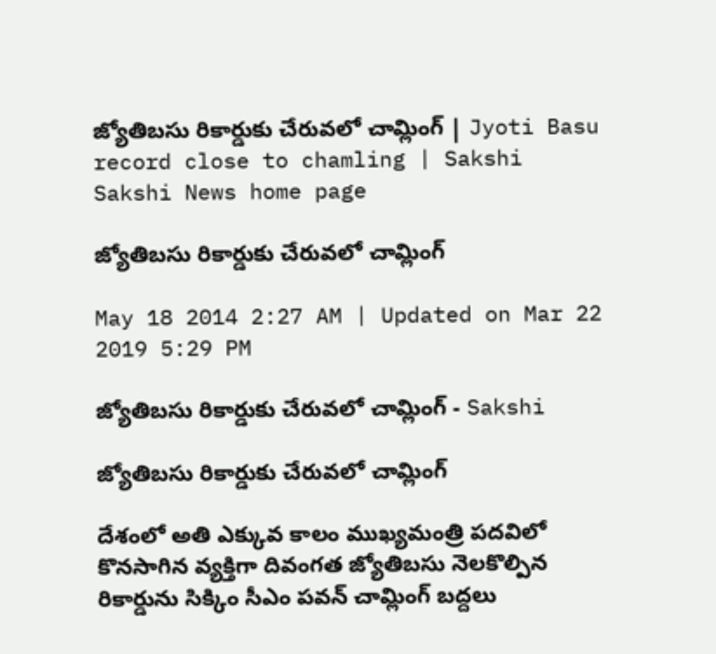జ్యోతిబసు రికార్డుకు చేరువలో చామ్లింగ్ | Jyoti Basu record close to chamling | Sakshi
Sakshi News home page

జ్యోతిబసు రికార్డుకు చేరువలో చామ్లింగ్

May 18 2014 2:27 AM | Updated on Mar 22 2019 5:29 PM

జ్యోతిబసు రికార్డుకు చేరువలో చామ్లింగ్ - Sakshi

జ్యోతిబసు రికార్డుకు చేరువలో చామ్లింగ్

దేశంలో అతి ఎక్కువ కాలం ముఖ్యమంత్రి పదవిలో కొనసాగిన వ్యక్తిగా దివంగత జ్యోతిబసు నెలకొల్పిన రికార్డును సిక్కిం సీఎం పవన్ చామ్లింగ్ బద్దలు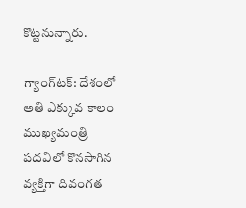కొట్టనున్నారు.

గ్యాంగ్‌టక్: దేశంలో అతి ఎక్కువ కాలం ముఖ్యమంత్రి పదవిలో కొనసాగిన వ్యక్తిగా దివంగత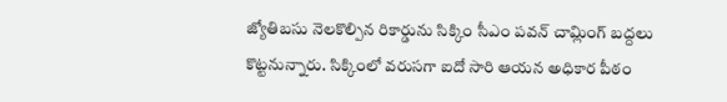జ్యోతిబసు నెలకొల్పిన రికార్డును సిక్కిం సీఎం పవన్ చామ్లింగ్ బద్దలు కొట్టనున్నారు. సిక్కింలో వరుసగా ఐదో సారి ఆయన అధికార పీఠం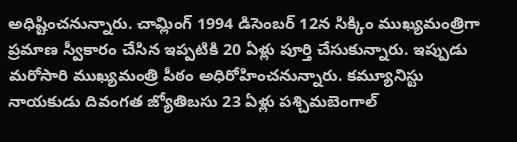అధిష్టించనున్నారు. చామ్లింగ్ 1994 డిసెంబర్ 12న సిక్కిం ముఖ్యమంత్రిగా ప్రమాణ స్వీకారం చేసిన ఇప్పటికి 20 ఏళ్లు పూర్తి చేసుకున్నారు. ఇప్పుడు మరోసారి ముఖ్యమంత్రి పీఠం అధిరోహించనున్నారు. కమ్యూనిస్టు నాయకుడు దివంగత జ్యోతిబసు 23 ఏళ్లు పశ్చిమబెంగాల్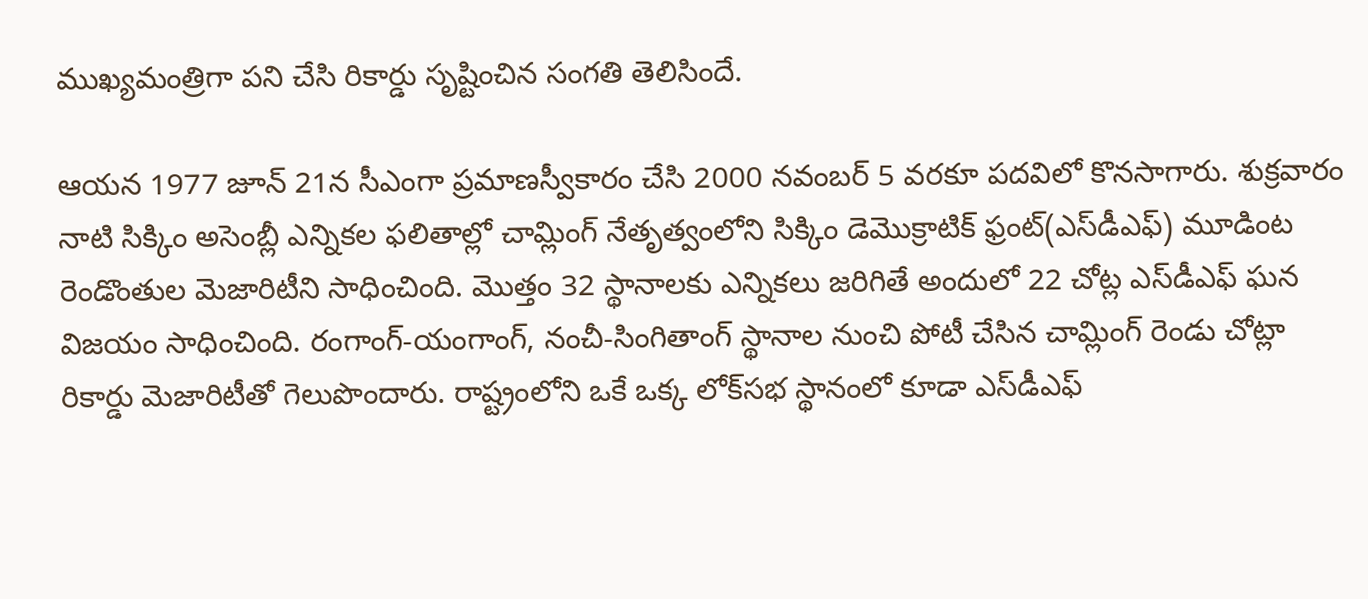ముఖ్యమంత్రిగా పని చేసి రికార్డు సృష్టించిన సంగతి తెలిసిందే.

ఆయన 1977 జూన్ 21న సీఎంగా ప్రమాణస్వీకారం చేసి 2000 నవంబర్ 5 వరకూ పదవిలో కొనసాగారు. శుక్రవారం నాటి సిక్కిం అసెంబ్లీ ఎన్నికల ఫలితాల్లో చామ్లింగ్ నేతృత్వంలోని సిక్కిం డెమొక్రాటిక్ ఫ్రంట్(ఎస్‌డీఎఫ్) మూడింట రెండొంతుల మెజారిటీని సాధించింది. మొత్తం 32 స్థానాలకు ఎన్నికలు జరిగితే అందులో 22 చోట్ల ఎస్‌డీఎఫ్ ఘన విజయం సాధించింది. రంగాంగ్-యంగాంగ్, నంచీ-సింగితాంగ్ స్థానాల నుంచి పోటీ చేసిన చామ్లింగ్ రెండు చోట్లా రికార్డు మెజారిటీతో గెలుపొందారు. రాష్ట్రంలోని ఒకే ఒక్క లోక్‌సభ స్థానంలో కూడా ఎస్‌డీఎఫ్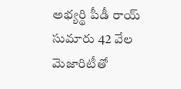అభ్యర్థి పీడీ రాయ్ సుమారు 42 వేల మెజారిటీతో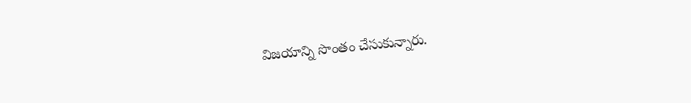విజయాన్ని సొంతం చేసుకున్నారు.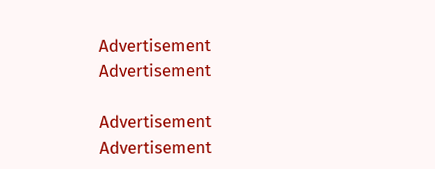Advertisement
Advertisement

Advertisement
Advertisement